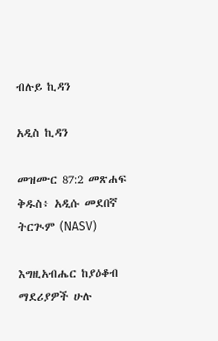ብሉይ ኪዳን

አዲስ ኪዳን

መዝሙር 87:2 መጽሐፍ ቅዱስ፥ አዲሱ መደበኛ ትርጒም (NASV)

እግዚአብሔር ከያዕቆብ ማደሪያዎች ሁሉ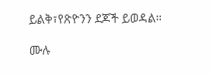ይልቅ፣የጽዮንን ደጆች ይወዳል።

ሙሉ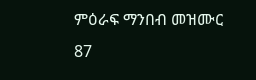ምዕራፍ ማንበብ መዝሙር 87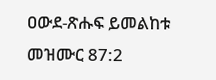ዐውደ-ጽሑፍ ይመልከቱ መዝሙር 87:2